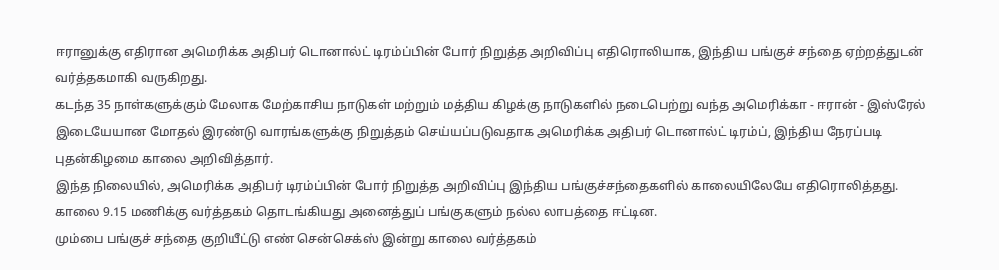ஈரானுக்கு எதிரான அமெரிக்க அதிபர் டொனால்ட் டிரம்ப்பின் போர் நிறுத்த அறிவிப்பு எதிரொலியாக, இந்திய பங்குச் சந்தை ஏற்றத்துடன் வர்த்தகமாகி வருகிறது.
கடந்த 35 நாள்களுக்கும் மேலாக மேற்காசிய நாடுகள் மற்றும் மத்திய கிழக்கு நாடுகளில் நடைபெற்று வந்த அமெரிக்கா - ஈரான் - இஸ்ரேல் இடையேயான மோதல் இரண்டு வாரங்களுக்கு நிறுத்தம் செய்யப்படுவதாக அமெரிக்க அதிபர் டொனால்ட் டிரம்ப், இந்திய நேரப்படி புதன்கிழமை காலை அறிவித்தார்.
இந்த நிலையில், அமெரிக்க அதிபர் டிரம்ப்பின் போர் நிறுத்த அறிவிப்பு இந்திய பங்குச்சந்தைகளில் காலையிலேயே எதிரொலித்தது. காலை 9.15 மணிக்கு வர்த்தகம் தொடங்கியது அனைத்துப் பங்குகளும் நல்ல லாபத்தை ஈட்டின.
மும்பை பங்குச் சந்தை குறியீட்டு எண் சென்செக்ஸ் இன்று காலை வர்த்தகம்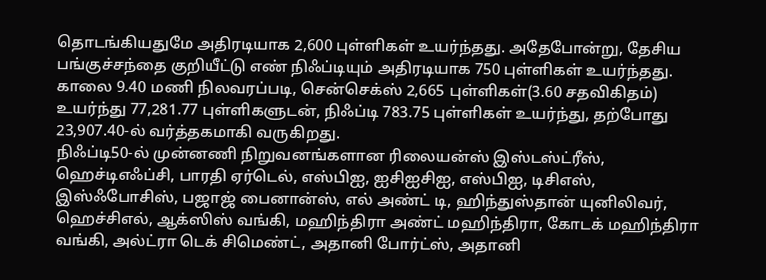தொடங்கியதுமே அதிரடியாக 2,600 புள்ளிகள் உயர்ந்தது. அதேபோன்று, தேசிய பங்குச்சந்தை குறியீட்டு எண் நிஃப்டியும் அதிரடியாக 750 புள்ளிகள் உயர்ந்தது.
காலை 9.40 மணி நிலவரப்படி, சென்செக்ஸ் 2,665 புள்ளிகள்(3.60 சதவிகிதம்) உயர்ந்து 77,281.77 புள்ளிகளுடன், நிஃப்டி 783.75 புள்ளிகள் உயர்ந்து, தற்போது 23,907.40-ல் வர்த்தகமாகி வருகிறது.
நிஃப்டி50-ல் முன்னணி நிறுவனங்களான ரிலையன்ஸ் இஸ்டஸ்ட்ரீஸ், ஹெச்டிஎஃப்சி, பாரதி ஏர்டெல், எஸ்பிஐ, ஐசிஐசிஐ, எஸ்பிஐ, டிசிஎஸ், இஸ்ஃபோசிஸ், பஜாஜ் பைனான்ஸ், எல் அண்ட் டி, ஹிந்துஸ்தான் யுனிலிவர், ஹெச்சிஎல், ஆக்ஸிஸ் வங்கி, மஹிந்திரா அண்ட் மஹிந்திரா, கோடக் மஹிந்திரா வங்கி, அல்ட்ரா டெக் சிமெண்ட், அதானி போர்ட்ஸ், அதானி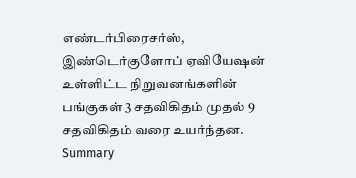எண்டர்பிரைசர்ஸ், இண்டெர்குளோப் ஏவியேஷன் உள்ளிட்ட நிறுவனங்களின் பங்குகள் 3 சதவிகிதம் முதல் 9 சதவிகிதம் வரை உயர்ந்தன.
Summary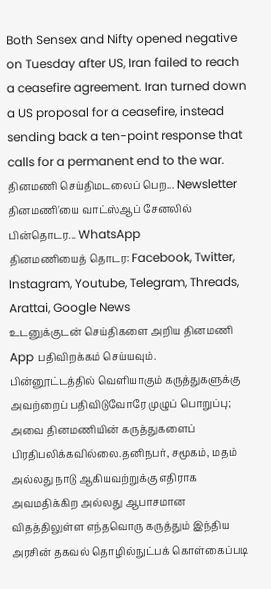Both Sensex and Nifty opened negative on Tuesday after US, Iran failed to reach a ceasefire agreement. Iran turned down a US proposal for a ceasefire, instead sending back a ten-point response that calls for a permanent end to the war.
தினமணி செய்திமடலைப் பெற... Newsletter
தினமணி'யை வாட்ஸ்ஆப் சேனலில் பின்தொடர... WhatsApp
தினமணியைத் தொடர: Facebook, Twitter, Instagram, Youtube, Telegram, Threads, Arattai, Google News
உடனுக்குடன் செய்திகளை அறிய தினமணி App பதிவிறக்கம் செய்யவும்.
பின்னூட்டத்தில் வெளியாகும் கருத்துகளுக்கு அவற்றைப் பதிவிடுவோரே முழுப் பொறுப்பு; அவை தினமணியின் கருத்துகளைப் பிரதிபலிக்கவில்லை.தனிநபர், சமூகம், மதம் அல்லது நாடு ஆகியவற்றுக்கு எதிராக அவமதிக்கிற அல்லது ஆபாசமான விதத்திலுள்ள எந்தவொரு கருத்தும் இந்திய அரசின் தகவல் தொழில்நுட்பக் கொள்கைப்படி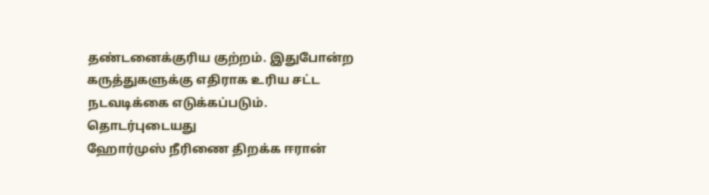தண்டனைக்குரிய குற்றம். இதுபோன்ற கருத்துகளுக்கு எதிராக உரிய சட்ட நடவடிக்கை எடுக்கப்படும்.
தொடர்புடையது
ஹோர்முஸ் நீரிணை திறக்க ஈரான்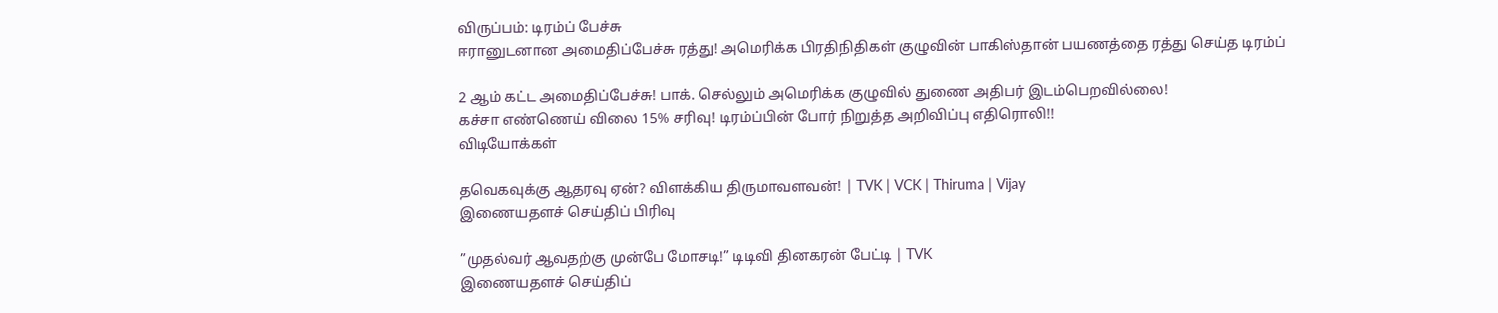விருப்பம்: டிரம்ப் பேச்சு
ஈரானுடனான அமைதிப்பேச்சு ரத்து! அமெரிக்க பிரதிநிதிகள் குழுவின் பாகிஸ்தான் பயணத்தை ரத்து செய்த டிரம்ப்

2 ஆம் கட்ட அமைதிப்பேச்சு! பாக். செல்லும் அமெரிக்க குழுவில் துணை அதிபர் இடம்பெறவில்லை!
கச்சா எண்ணெய் விலை 15% சரிவு! டிரம்ப்பின் போர் நிறுத்த அறிவிப்பு எதிரொலி!!
விடியோக்கள்

தவெகவுக்கு ஆதரவு ஏன்? விளக்கிய திருமாவளவன்! | TVK | VCK | Thiruma | Vijay
இணையதளச் செய்திப் பிரிவு

”முதல்வர் ஆவதற்கு முன்பே மோசடி!” டிடிவி தினகரன் பேட்டி | TVK
இணையதளச் செய்திப்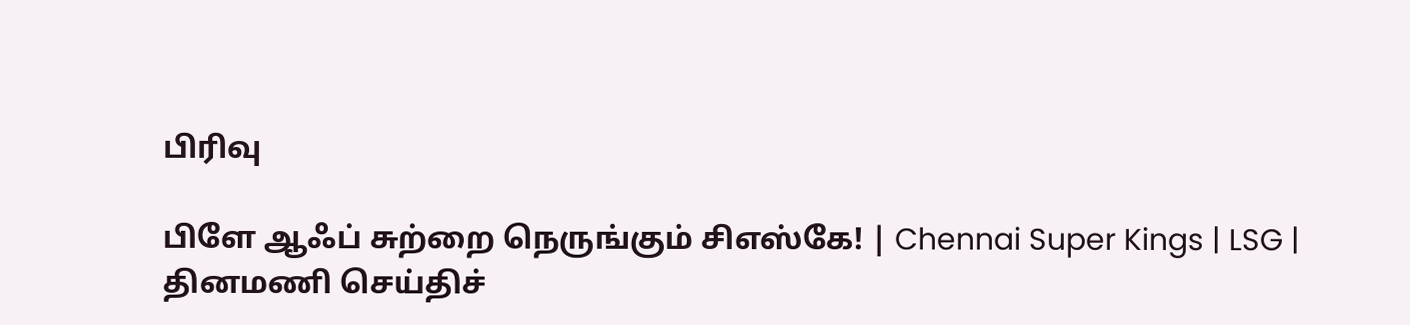பிரிவு

பிளே ஆஃப் சுற்றை நெருங்கும் சிஎஸ்கே! | Chennai Super Kings | LSG |
தினமணி செய்திச்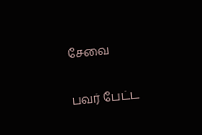சேவை

பவர் பேட்ட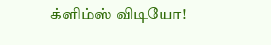க்ளிம்ஸ் விடியோ!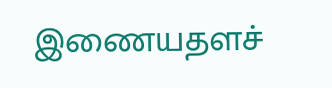இணையதளச்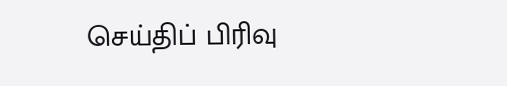செய்திப் பிரிவு